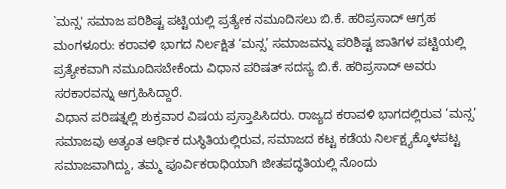`ಮನ್ಸ' ಸಮಾಜ ಪರಿಶಿಷ್ಟ ಪಟ್ಟಿಯಲ್ಲಿ ಪ್ರತ್ಯೇಕ ನಮೂದಿಸಲು ಬಿ.ಕೆ. ಹರಿಪ್ರಸಾದ್ ಆಗ್ರಹ
ಮಂಗಳೂರು: ಕರಾವಳಿ ಭಾಗದ ನಿರ್ಲಕ್ಷಿತ ‘ಮನ್ಸ’ ಸಮಾಜವನ್ನು ಪರಿಶಿಷ್ಟ ಜಾತಿಗಳ ಪಟ್ಟಿಯಲ್ಲಿ ಪ್ರತ್ಯೇಕವಾಗಿ ನಮೂದಿಸಬೇಕೆಂದು ವಿಧಾನ ಪರಿಷತ್ ಸದಸ್ಯ ಬಿ.ಕೆ. ಹರಿಪ್ರಸಾದ್ ಅವರು ಸರಕಾರವನ್ನು ಆಗ್ರಹಿಸಿದ್ದಾರೆ.
ವಿಧಾನ ಪರಿಷತ್ನಲ್ಲಿ ಶುಕ್ರವಾರ ವಿಷಯ ಪ್ರಸ್ತಾಪಿಸಿದರು. ರಾಜ್ಯದ ಕರಾವಳಿ ಭಾಗದಲ್ಲಿರುವ ‘ಮನ್ಸ’ ಸಮಾಜವು ಅತ್ಯಂತ ಆರ್ಥಿಕ ದುಸ್ಥಿತಿಯಲ್ಲಿರುವ, ಸಮಾಜದ ಕಟ್ಟ ಕಡೆಯ ನಿರ್ಲಕ್ಷ್ಯಕ್ಕೊಳಪಟ್ಟ ಸಮಾಜವಾಗಿದ್ದು, ತಮ್ಮ ಪೂರ್ವಿಕರಾಧಿಯಾಗಿ ಜೀತಪದ್ಧತಿಯಲ್ಲಿ ನೊಂದು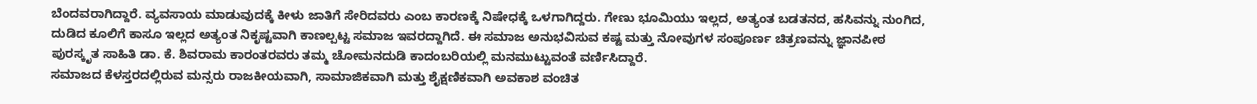ಬೆಂದವರಾಗಿದ್ದಾರೆ. ವ್ಯವಸಾಯ ಮಾಡುವುದಕ್ಕೆ ಕೀಳು ಜಾತಿಗೆ ಸೇರಿದವರು ಎಂಬ ಕಾರಣಕ್ಕೆ ನಿಷೇಧಕ್ಕೆ ಒಳಗಾಗಿದ್ದರು. ಗೇಣು ಭೂಮಿಯು ಇಲ್ಲದ, ಅತ್ಯಂತ ಬಡತನದ, ಹಸಿವನ್ನು ನುಂಗಿದ, ದುಡಿದ ಕೂಲಿಗೆ ಕಾಸೂ ಇಲ್ಲದ ಅತ್ಯಂತ ನಿಕೃಷ್ಟವಾಗಿ ಕಾಣಲ್ಪಟ್ಟ ಸಮಾಜ ಇವರದ್ದಾಗಿದೆ. ಈ ಸಮಾಜ ಅನುಭವಿಸುವ ಕಷ್ಟ ಮತ್ತು ನೋವುಗಳ ಸಂಪೂರ್ಣ ಚಿತ್ರಣವನ್ನು ಜ್ಞಾನಪೀಠ ಪುರಸ್ಕೃತ ಸಾಹಿತಿ ಡಾ. ಕೆ. ಶಿವರಾಮ ಕಾರಂತರವರು ತಮ್ಮ ಚೋಮನದುಡಿ ಕಾದಂಬರಿಯಲ್ಲಿ ಮನಮುಟ್ಟುವಂತೆ ವರ್ಣಿಸಿದ್ದಾರೆ.
ಸಮಾಜದ ಕೆಳಸ್ತರದಲ್ಲಿರುವ ಮನ್ಸರು ರಾಜಕೀಯವಾಗಿ, ಸಾಮಾಜಿಕವಾಗಿ ಮತ್ತು ಶೈಕ್ಷಣಿಕವಾಗಿ ಅವಕಾಶ ವಂಚಿತ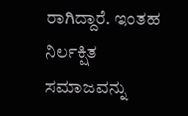ರಾಗಿದ್ದಾರೆ. ಇಂತಹ ನಿರ್ಲಕ್ಷಿತ ಸಮಾಜವನ್ನು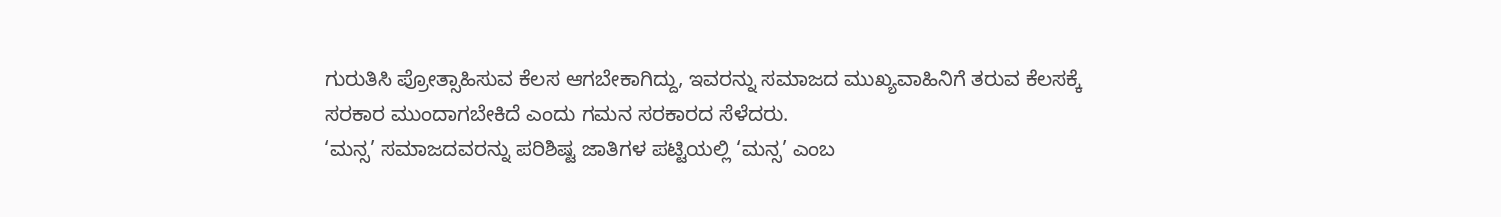ಗುರುತಿಸಿ ಪ್ರೋತ್ಸಾಹಿಸುವ ಕೆಲಸ ಆಗಬೇಕಾಗಿದ್ದು, ಇವರನ್ನು ಸಮಾಜದ ಮುಖ್ಯವಾಹಿನಿಗೆ ತರುವ ಕೆಲಸಕ್ಕೆ ಸರಕಾರ ಮುಂದಾಗಬೇಕಿದೆ ಎಂದು ಗಮನ ಸರಕಾರದ ಸೆಳೆದರು.
‘ಮನ್ಸ’ ಸಮಾಜದವರನ್ನು ಪರಿಶಿಷ್ಟ ಜಾತಿಗಳ ಪಟ್ಟಿಯಲ್ಲಿ ‘ಮನ್ಸ’ ಎಂಬ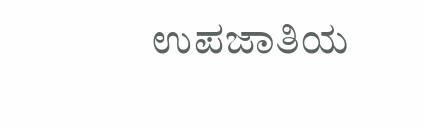ಉಪಜಾತಿಯ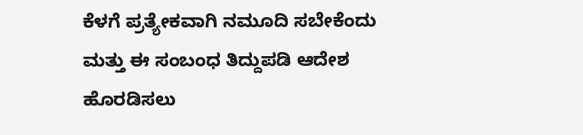ಕೆಳಗೆ ಪ್ರತ್ಯೇಕವಾಗಿ ನಮೂದಿ ಸಬೇಕೆಂದು ಮತ್ತು ಈ ಸಂಬಂಧ ತಿದ್ದುಪಡಿ ಆದೇಶ ಹೊರಡಿಸಲು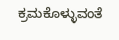ಕ್ರಮಕೊಳ್ಳುವಂತೆ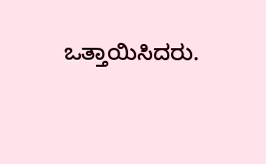ಒತ್ತಾಯಿಸಿದರು.